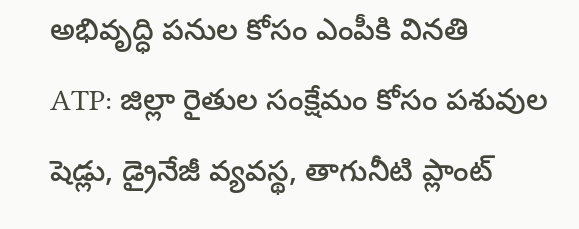అభివృద్ధి పనుల కోసం ఎంపీకి వినతి
ATP: జిల్లా రైతుల సంక్షేమం కోసం పశువుల షెడ్లు, డ్రైనేజీ వ్యవస్థ, తాగునీటి ప్లాంట్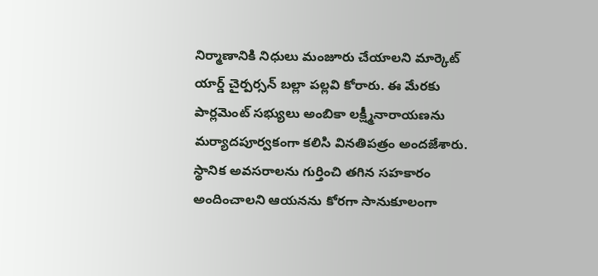నిర్మాణానికి నిధులు మంజూరు చేయాలని మార్కెట్ యార్డ్ చైర్పర్సన్ బల్లా పల్లవి కోరారు. ఈ మేరకు పార్లమెంట్ సభ్యులు అంబికా లక్ష్మీనారాయణను మర్యాదపూర్వకంగా కలిసి వినతిపత్రం అందజేశారు. స్థానిక అవసరాలను గుర్తించి తగిన సహకారం అందించాలని ఆయనను కోరగా సానుకూలంగా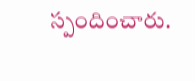స్పందించారు.